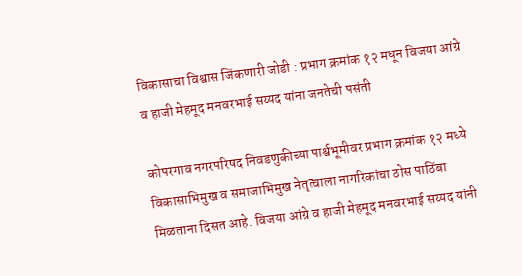विकासाचा विश्वास जिंकणारी जोडी : प्रभाग क्रमांक १२ मधून विजया आंग्रे व हाजी मेहमूद मनवरभाई सय्यद यांना जनतेची पसंती

कोपरगाव नगरपरिषद निवडणुकीच्या पार्श्वभूमीवर प्रभाग क्रमांक १२ मध्ये विकासाभिमुख व समाजाभिमुख नेतृत्वाला नागरिकांचा ठोस पाठिंबा मिळताना दिसत आहे. विजया आंग्रे व हाजी मेहमूद मनवरभाई सय्यद यांनी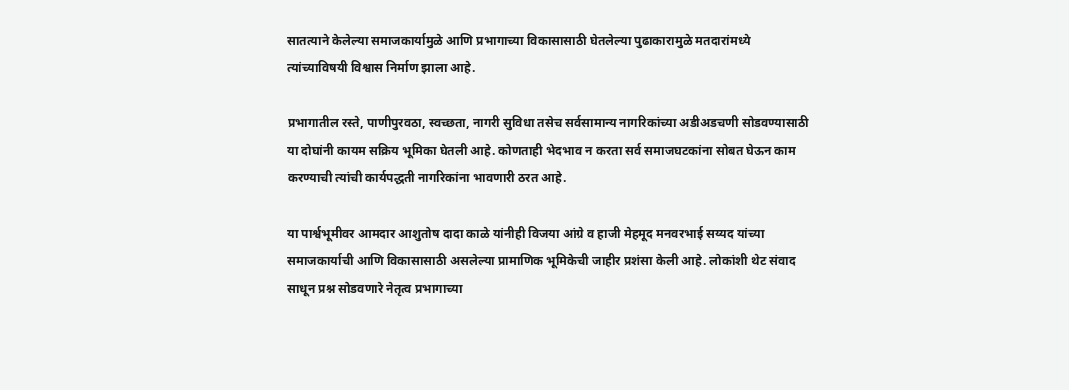सातत्याने केलेल्या समाजकार्यामुळे आणि प्रभागाच्या विकासासाठी घेतलेल्या पुढाकारामुळे मतदारांमध्ये त्यांच्याविषयी विश्वास निर्माण झाला आहे.

प्रभागातील रस्ते, पाणीपुरवठा, स्वच्छता, नागरी सुविधा तसेच सर्वसामान्य नागरिकांच्या अडीअडचणी सोडवण्यासाठी या दोघांनी कायम सक्रिय भूमिका घेतली आहे. कोणताही भेदभाव न करता सर्व समाजघटकांना सोबत घेऊन काम करण्याची त्यांची कार्यपद्धती नागरिकांना भावणारी ठरत आहे.

या पार्श्वभूमीवर आमदार आशुतोष दादा काळे यांनीही विजया आंग्रे व हाजी मेहमूद मनवरभाई सय्यद यांच्या समाजकार्याची आणि विकासासाठी असलेल्या प्रामाणिक भूमिकेची जाहीर प्रशंसा केली आहे. लोकांशी थेट संवाद साधून प्रश्न सोडवणारे नेतृत्व प्रभागाच्या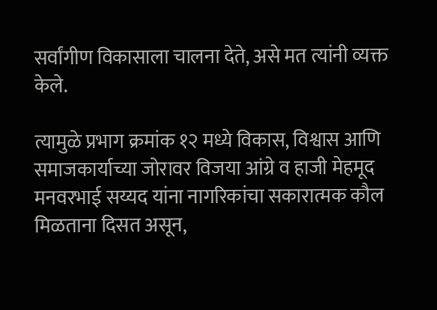सर्वांगीण विकासाला चालना देते, असे मत त्यांनी व्यक्त केले.

त्यामुळे प्रभाग क्रमांक १२ मध्ये विकास, विश्वास आणि समाजकार्याच्या जोरावर विजया आंग्रे व हाजी मेहमूद मनवरभाई सय्यद यांना नागरिकांचा सकारात्मक कौल मिळताना दिसत असून,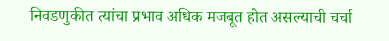निवडणुकीत त्यांचा प्रभाव अधिक मजबूत होत असल्याची चर्चा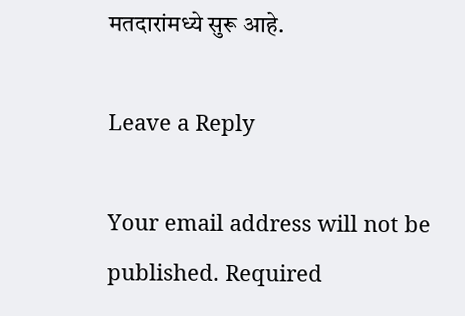मतदारांमध्ये सुरू आहे.

Leave a Reply

Your email address will not be published. Required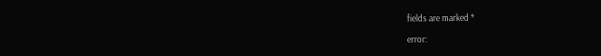fields are marked *

error: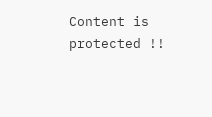Content is protected !!